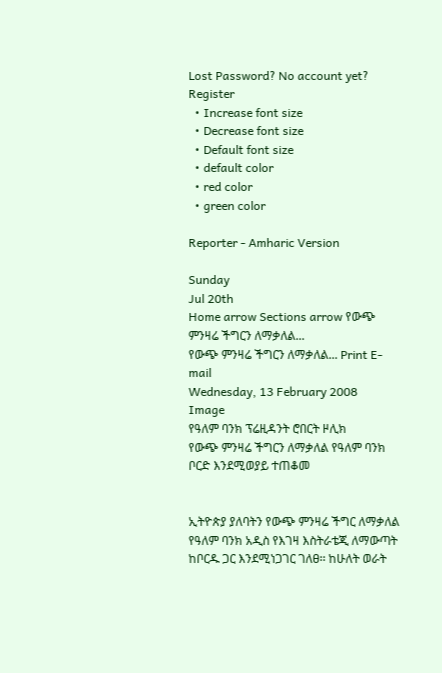Lost Password? No account yet? Register
  • Increase font size
  • Decrease font size
  • Default font size
  • default color
  • red color
  • green color

Reporter - Amharic Version

Sunday
Jul 20th
Home arrow Sections arrow የውጭ ምንዛሬ ችግርን ለማቃለል...
የውጭ ምንዛሬ ችግርን ለማቃለል... Print E-mail
Wednesday, 13 February 2008
Image
የዓለም ባንክ ፕሬዚዳንት ሮበርት ዞሊክ
የውጭ ምንዛሬ ችግርን ለማቃለል የዓለም ባንክ ቦርድ እንደሚወያይ ተጠቆመ


ኢትዮጵያ ያለባትን የውጭ ምንዛሬ ችግር ለማቃለል የዓለም ባንክ አዲስ የእገዛ እስትራቴጂ ለማውጣት ከቦርዱ ጋር እንደሚነጋገር ገለፀ፡፡ ከሁለት ወራት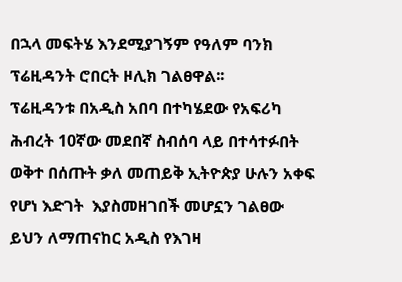በኋላ መፍትሄ እንደሚያገኝም የዓለም ባንክ ፕሬዚዳንት ሮበርት ዞሊክ ገልፀዋል፡፡
ፕሬዚዳንቱ በአዲስ አበባ በተካሄደው የአፍሪካ ሕብረት 10ኛው መደበኛ ስብሰባ ላይ በተሳተፉበት ወቅተ በሰጡት ቃለ መጠይቅ ኢትዮጵያ ሁሉን አቀፍ የሆነ እድገት  እያስመዘገበች መሆኗን ገልፀው ይህን ለማጠናከር አዲስ የእገዛ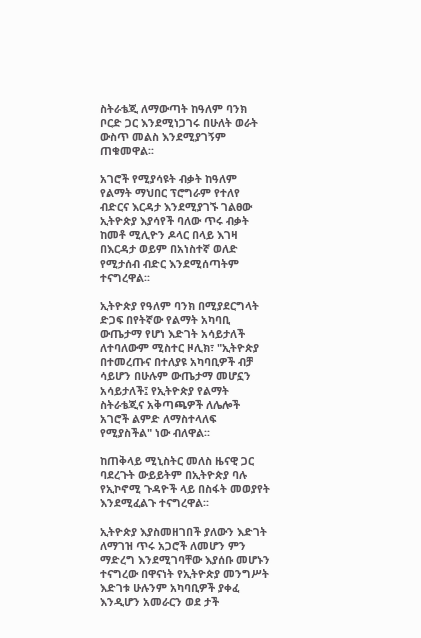ስትራቴጂ ለማውጣት ከዓለም ባንክ ቦርድ ጋር እንደሚነጋገሩ በሁለት ወራት ውስጥ መልስ እንደሚያገኝም ጠቁመዋል፡፡

አገሮች የሚያሳዩት ብቃት ከዓለም የልማት ማህበር ፕሮግራም የተለየ ብድርና እርዳታ እንደሚያገኙ ገልፀው ኢትዮጵያ እያሳየች ባለው ጥሩ ብቃት ከመቶ ሚሊዮን ዶላር በላይ እገዛ በእርዳታ ወይም በአነስተኛ ወለድ የሚታሰብ ብድር እንደሚሰጣትም ተናግረዋል፡፡

ኢትዮጵያ የዓለም ባንክ በሚያደርግላት ድጋፍ በየትኛው የልማት አካባቢ ውጤታማ የሆነ እድገት አሳይታለች ለተባለውም ሚስተር ዞሊክ፣ "ኢትዮጵያ በተመረጡና በተለያዩ አካባቢዎች ብቻ ሳይሆን በሁሉም ውጤታማ መሆኗን አሳይታለች፤ የኢትዮጵያ የልማት ስትራቴጂና አቅጣጫዎች ለሌሎች አገሮች ልምድ ለማስተላለፍ የሚያስችል" ነው ብለዋል፡፡

ከጠቅላይ ሚኒስትር መለስ ዜናዊ ጋር ባደረጉት ውይይትም በኢትዮጵያ ባሉ የኢኮኖሚ ጉዳዮች ላይ በስፋት መወያየት እንደሚፈልጉ ተናግረዋል፡፡

ኢትዮጵያ እያስመዘገበች ያለውን እድገት ለማገዝ ጥሩ አጋሮች ለመሆን ምን ማድረግ እንደሚገባቸው እያሰቡ መሆኑን ተናግረው በዋናነት የኢትዮጵያ መንግሥት እድገቱ ሁሉንም አካባቢዎች ያቀፈ እንዲሆን አመራርን ወደ ታች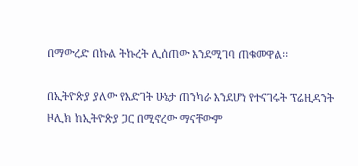በማውረድ በኩል ትኩረት ሊሰጠው እንደሚገባ ጠቁመዋል፡፡

በኢትዮጵያ ያለው የእድገት ሁኔታ ጠንካራ እንደሆነ የተናገሩት ፕሬዚዳንት  ዞሊክ ከኢትዮጵያ ጋር በሚኖረው ማናቸውም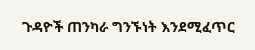ጉዳዮች ጠንካራ ግንኙነት እንደሚፈጥር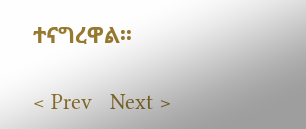ተናግረዋል፡፡

< Prev   Next >